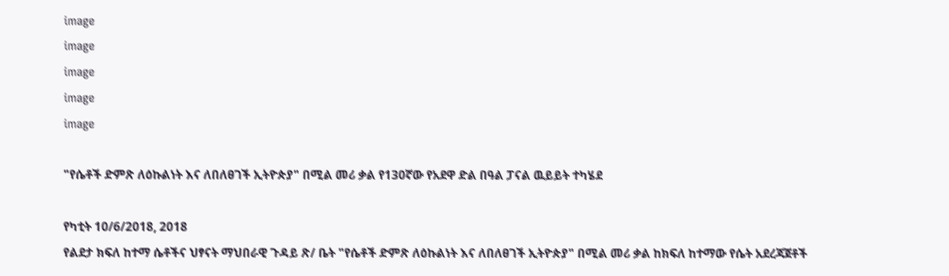image
image
image
image
image

"የሴቶች ድምጽ ለዕኩልነት እና ለበለፀገች ኢትዮጵያ" በሚል መሪ ቃል የ130ኛው የአደዋ ድል በዓል ፓናል ዉይይት ተካሄደ

የካቲት 10/6/2018, 2018
የልደታ ክፍለ ከተማ ሴቶችና ህፃናት ማህበራዊ ጉዳይ ጽ/ ቤት "የሴቶች ድምጽ ለዕኩልነት እና ለበለፀገች ኢትዮጵያ" በሚል መሪ ቃል ከክፍለ ከተማው የሴት አደረጃጀቶች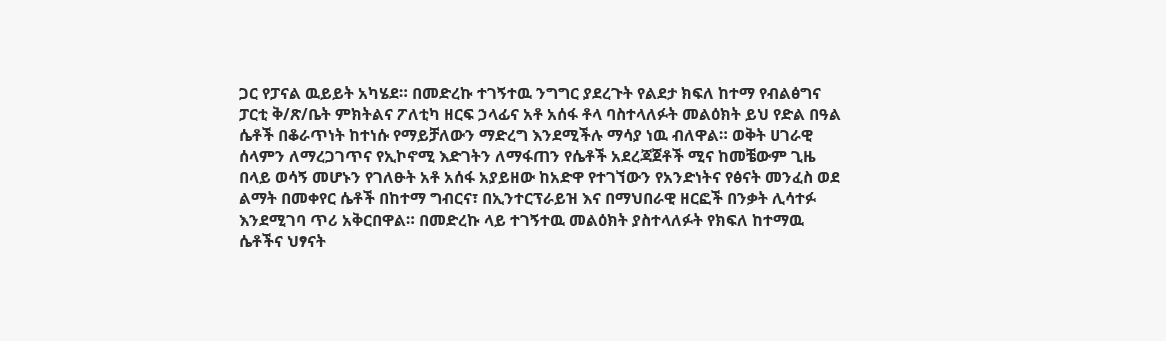ጋር የፓናል ዉይይት አካሄደ። በመድረኩ ተገኝተዉ ንግግር ያደረጉት የልደታ ክፍለ ከተማ የብልፅግና ፓርቲ ቅ/ጽ/ቤት ምክትልና ፖለቲካ ዘርፍ ኃላፊና አቶ አሰፋ ቶላ ባስተላለፉት መልዕክት ይህ የድል በዓል ሴቶች በቆራጥነት ከተነሱ የማይቻለውን ማድረግ እንደሚችሉ ማሳያ ነዉ ብለዋል። ወቅት ሀገራዊ ሰላምን ለማረጋገጥና የኢኮኖሚ እድገትን ለማፋጠን የሴቶች አደረጃጀቶች ሚና ከመቼውም ጊዜ በላይ ወሳኝ መሆኑን የገለፁት አቶ አሰፋ አያይዘው ከአድዋ የተገኘውን የአንድነትና የፅናት መንፈስ ወደ ልማት በመቀየር ሴቶች በከተማ ግብርና፣ በኢንተርፕራይዝ እና በማህበራዊ ዘርፎች በንቃት ሊሳተፉ እንደሚገባ ጥሪ አቅርበዋል። በመድረኩ ላይ ተገኝተዉ መልዕክት ያስተላለፉት የክፍለ ከተማዉ ሴቶችና ህፃናት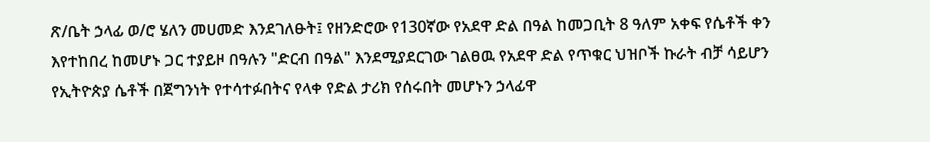ጽ/ቤት ኃላፊ ወ/ሮ ሄለን መሀመድ እንደገለፁት፤ የዘንድሮው የ130ኛው የአደዋ ድል በዓል ከመጋቢት 8 ዓለም አቀፍ የሴቶች ቀን እየተከበረ ከመሆኑ ጋር ተያይዞ በዓሉን "ድርብ በዓል" እንደሚያደርገው ገልፀዉ የአደዋ ድል የጥቁር ህዝቦች ኩራት ብቻ ሳይሆን የኢትዮጵያ ሴቶች በጀግንነት የተሳተፉበትና የላቀ የድል ታሪክ የሰሩበት መሆኑን ኃላፊዋ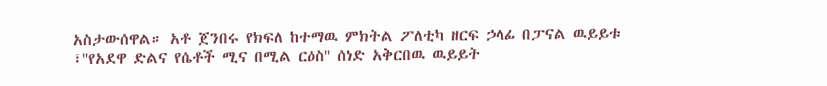አስታውሰዋል። አቶ ጀንበሩ የክፍለ ከተማዉ ምክትል ፖለቲካ ዘርፍ ኃላፊ በፓናል ዉይይቱ ፣''የአደዋ ድልና የሴቶች ሚና በሚል ርዕስ'' ሰነድ አቅርበዉ ዉይይት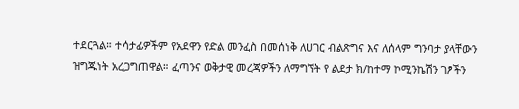ተደርጓል። ተሳታፊዎችም የአደዋን የድል መንፈስ በመሰነቅ ለሀገር ብልጽግና እና ለሰላም ግንባታ ያላቸውን ዝግጁነት አረጋግጠዋል። ፈጣንና ወቅታዊ መረጃዎችን ለማግኘት የ ልደታ ክ/ከተማ ኮሚንኬሽን ገፆችን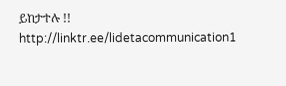ይከታተሉ !! http://linktr.ee/lidetacommunication1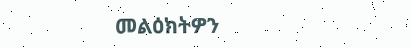መልዕክትዎን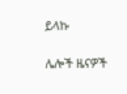ይላኩ

ሌሎች ዜናዎች